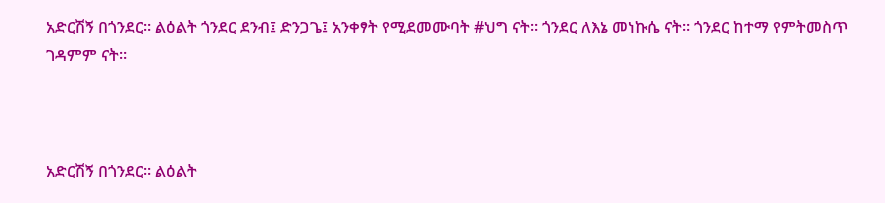አድርሽኝ በጎንደር። ልዕልት ጎንደር ደንብ፤ ድንጋጌ፤ አንቀፃት የሚደመሙባት #ህግ ናት። ጎንደር ለእኔ መነኩሴ ናት። ጎንደር ከተማ የምትመስጥ ገዳምም ናት።



አድርሽኝ በጎንደር። ልዕልት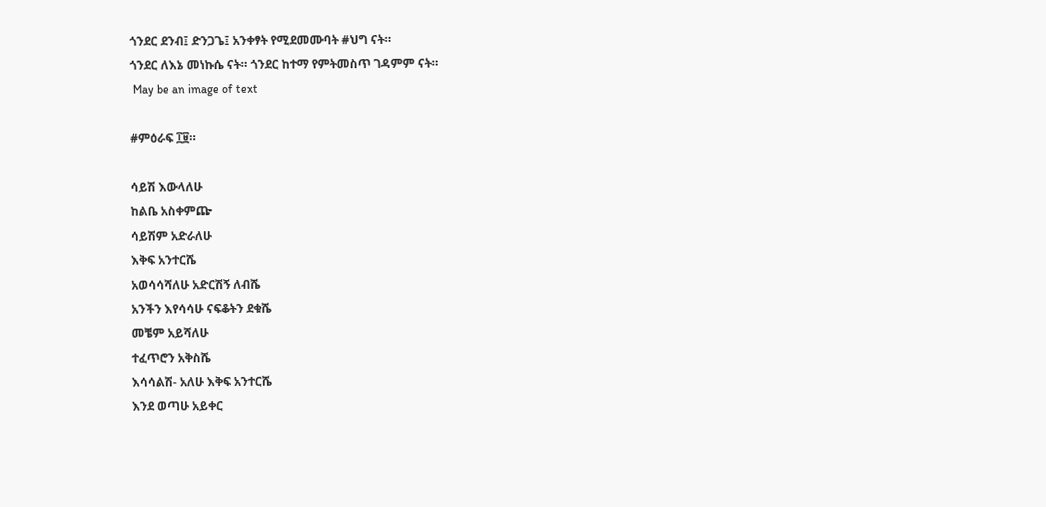ጎንደር ደንብ፤ ድንጋጌ፤ አንቀፃት የሚደመሙባት #ህግ ናት።
ጎንደር ለእኔ መነኩሴ ናት። ጎንደር ከተማ የምትመስጥ ገዳምም ናት።
 May be an image of text

#ምዕራፍ ፲፱።

ሳይሽ እውላለሁ
ከልቤ አስቀምጬ
ሳይሽም አድራለሁ
እቅፍ አንተርሼ
አወሳሳሻለሁ አድርሽኝ ለብሼ
አንችን እየሳሳሁ ናፍቆትን ደቁሼ
መቼም አይሻለሁ
ተፈጥሮን አቅስሼ
እሳሳልሽ- አለሁ እቅፍ አንተርሼ
እንደ ወጣሁ አይቀር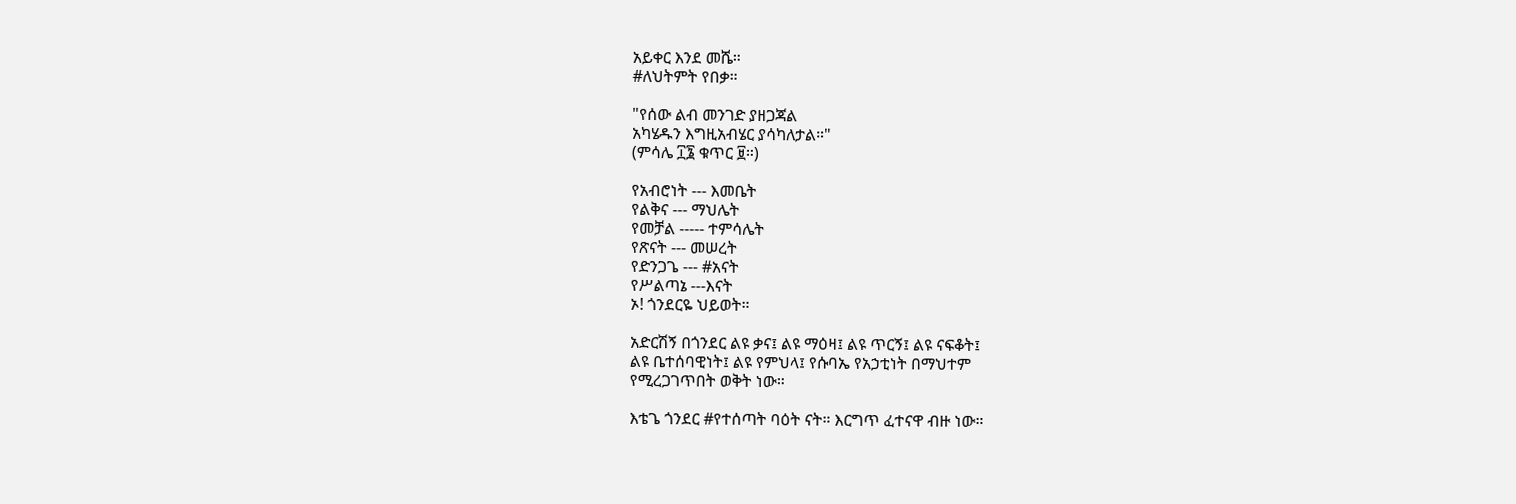አይቀር እንደ መሼ።
#ለህትምት የበቃ።

"የሰው ልብ መንገድ ያዘጋጃል
አካሄዱን እግዚአብሄር ያሳካለታል።"
(ምሳሌ ፲፮ ቁጥር ፱።)

የአብሮነት --- እመቤት
የልቅና --- ማህሌት
የመቻል ----- ተምሳሌት
የጽናት --- መሠረት
የድንጋጌ --- #አናት
የሥልጣኔ ---እናት
ኦ! ጎንደርዬ ህይወት።

አድርሽኝ በጎንደር ልዩ ቃና፤ ልዩ ማዕዛ፤ ልዩ ጥርኝ፤ ልዩ ናፍቆት፤
ልዩ ቤተሰባዊነት፤ ልዩ የምህላ፤ የሱባኤ የአኃቲነት በማህተም
የሚረጋገጥበት ወቅት ነው።

እቴጌ ጎንደር #የተሰጣት ባዕት ናት። እርግጥ ፈተናዋ ብዙ ነው።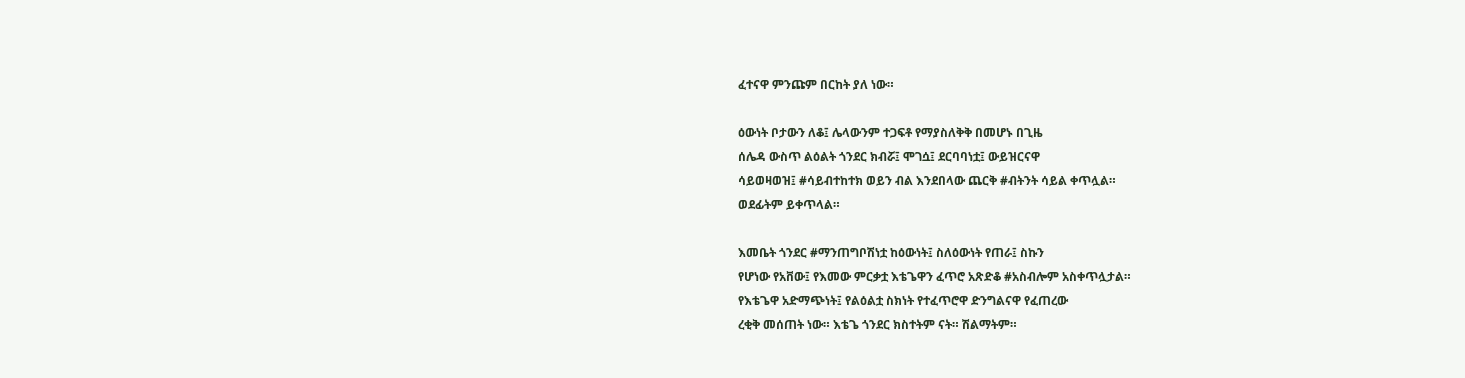ፈተናዋ ምንጩም በርከት ያለ ነው።

ዕውነት ቦታውን ለቆ፤ ሌላውንም ተጋፍቶ የማያስለቅቅ በመሆኑ በጊዜ
ሰሌዳ ውስጥ ልዕልት ጎንደር ክብሯ፤ ሞገሷ፤ ደርባባነቷ፤ ውይዝርናዋ
ሳይወዛወዝ፤ #ሳይብተከተክ ወይን ብል እንደበላው ጨርቅ #ብትንት ሳይል ቀጥሏል።
ወደፊትም ይቀጥላል።

እመቤት ጎንደር #ማንጠግቦሽነቷ ከዕውነት፤ ስለዕውነት የጠራ፤ ስኩን
የሆነው የአቨው፤ የእመው ምርቃቷ እቴጌዋን ፈጥሮ አጽድቆ #አስብሎም አስቀጥሏታል።
የእቴጌዋ አድማጭነት፤ የልዕልቷ ስክነት የተፈጥሮዋ ድንግልናዋ የፈጠረው
ረቂቅ መሰጠት ነው። እቴጌ ጎንደር ክስተትም ናት። ሽልማትም።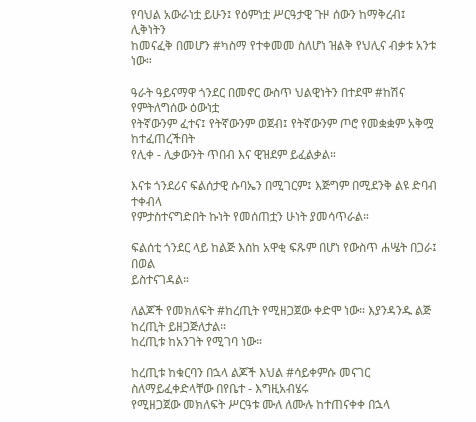የባህል አውራነቷ ይሁን፤ የዕምነቷ ሥርዓታዊ ጉዞ ሰውን ከማቅረብ፤ ሊቅነትን
ከመናፈቅ በመሆን #ካስማ የተቀመመ ስለሆነ ዝልቅ የህሊና ብቃቱ አንቱ ነው።

ዓራት ዓይናማዋ ጎንደር በመኖር ውስጥ ህልዊነትን በተደሞ #ከሽና የምትለግሰው ዕውነቷ
የትኛውንም ፈተና፤ የትኛውንም ወጀብ፤ የትኛውንም ጦሮ የመቋቋም አቅሟ ከተፈጠረችበት
የሊቀ - ሊቃውንት ጥበብ እና ዊዝደም ይፈልቃል።

እናቱ ጎንደሪና ፍልሰታዊ ሱባኤን በሚገርም፤ እጅግም በሚደንቅ ልዩ ድባብ ተቀብላ
የምታስተናግድበት ኩነት የመሰጠቷን ሁነት ያመሳጥራል።

ፍልሰቲ ጎንደር ላይ ከልጅ እስከ አዋቂ ፍጹም በሆነ የውስጥ ሐሤት በጋራ፤ በወል
ይስተናገዳል።

ለልጆች የመክለፍት #ከረጢት የሚዘጋጀው ቀድሞ ነው። እያንዳንዱ ልጅ ከረጢት ይዘጋጅለታል።
ከረጢቱ ከአንገት የሚገባ ነው።

ከረጢቱ ከቁርባን በኋላ ልጆች እህል #ሳይቀምሱ መናገር ስለማይፈቀድላቸው በየቤተ - እግዚአብሄሩ
የሚዘጋጀው መክለፍት ሥርዓቱ ሙለ ለሙሉ ከተጠናቀቀ በኋላ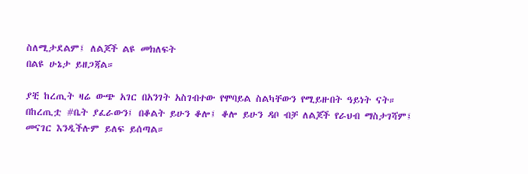ስለሚታደልም፤ ለልጆች ልዩ መክለፍት
በልዩ ሁኔታ ይዘጋጃል።

ያቺ ከረጢት ዛሬ ውጭ አገር በአንገት አስገብተው የሞባይል ስልካቸውን የሚይዙበት ዓይነት ናት።
በከረጢቷ #ቤት ያፈራውን፤ በቆልት ይሁን ቆሎ፤ ቆሎ ይሁን ዳቦ ብቻ ለልጆች የራህብ ማስታገሻም፤
መናገር እንዲችሉም ይለፍ ይሰጣል።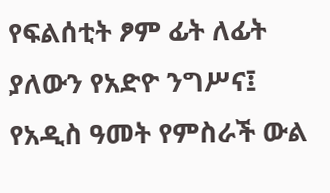የፍልሰቲት ፆም ፊት ለፊት ያለውን የአድዮ ንግሥና፤ የአዲስ ዓመት የምስራች ውል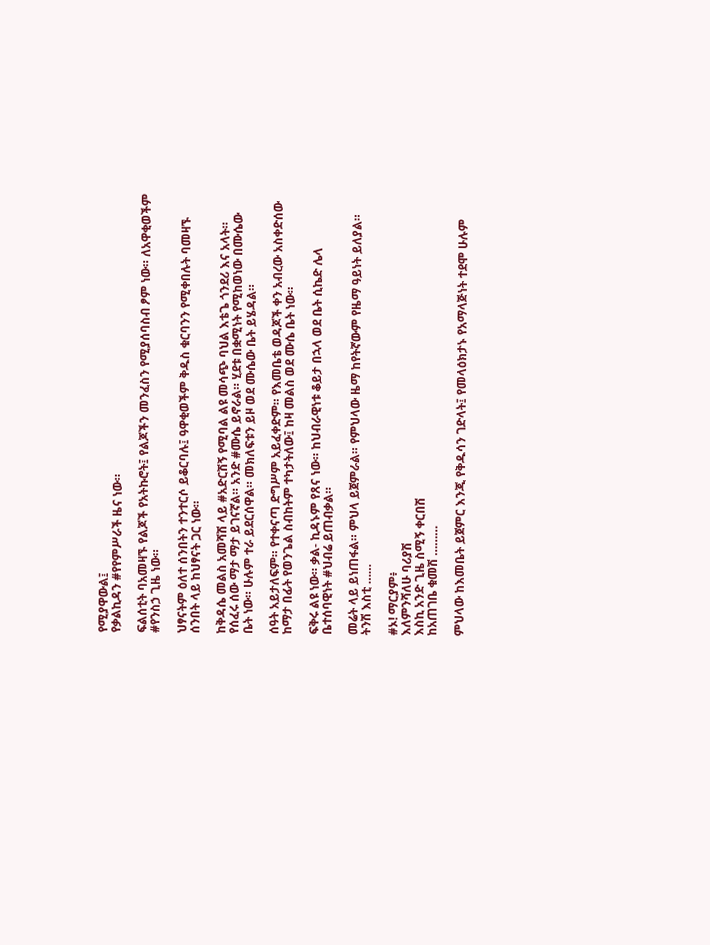የሚያዋውል፤
የቃልኪዳን #የየምሥራች ዜና ነው።

ፍልሰቲት ባአመዛኙ የልጆች የአትኩሮት፤ የልጆችን መንፈስን የሚያሰባስብ ፆም ነው። ለአዋቂወችም
#የንስኃ ጊዜ ነው።

ህፃናትም ዕለተ ሰንበትን ተንተርሶ ይቆርባሉ፤ ዓዋቂወችም ቅዱስ ቁርባንን የሚቀበሉት ባመዛኙ
ሰንበት ላይ ከህፃናት ጋር ነው።

ከቅዳሴ መልስ አመሻሽ ላይ #አድርሽኝ የሚባል ልዩ መሳጭ ባህል እቴጌ ጎንደሪ እና አላት።
የሰፈሩ ሰው ማታ ማታ ይገናኛል። አንድ #ሙሴ ይኖራል። ሂደቱ በቋሚነት የሚከወነው በሙሴው
ቤት ነው። ሁሉም ተራ ይደርሰዋል። መክለፍቱን ይዞ ወደ ሙሴው ቤት ይሄዳል።

ሰዓት አይታለፍም። የተቀናጣ ድግሥም አይፈቀድም። የእመቤቴ ወዳጆች ቀን አብረው አስቀድሰው
ከማታ በፊት የወንጌል ስብከትም ተካታትለው፤ ከዛ መልስ ወደ ሙሴ ቤት ነው።

ፍቅሩ ልዩ ነው። ቃል- ኪዳኑም የጸና ነው። ከህብራዊነቱ ቆይታ በኋላ ወደ ቤት ሲኬድ ሌላ
ቤተሰባዊነት #ህብሬ ይጠብቃል።

መሬት ላይ ይነጠፋል። ምህላ ይጀምራል። የምህላው ዜማ ከየትኛውም የዜማ ዓይነት ይለያል።
ትንሽ እስቲ ……

#ኦ! ማርያም፥
እለምንሻለሁ ባሪያሽ
እስኪ አንድ ጊዜ ስሚኝ ቀርበሽ
ከአጠገቤ ቁመሽ ………

ምህላው ከእመቤት ይጀምር እንጂ የቅዱሳን ገድላት፤ የመላዕክታኑ የአማላጅነት ተደሞ ሁሉም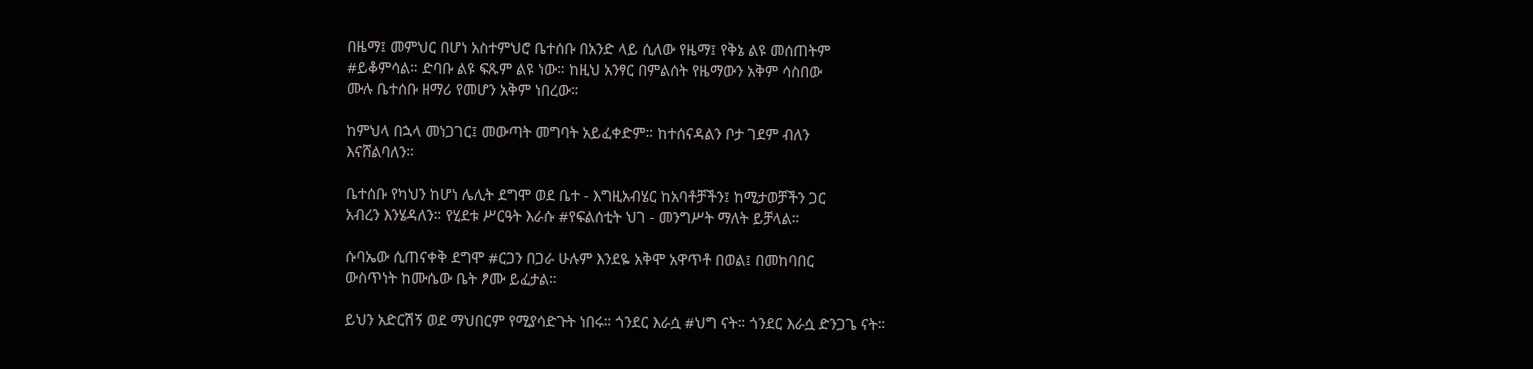በዜማ፤ መምህር በሆነ አስተምህሮ ቤተሰቡ በአንድ ላይ ሲለው የዜማ፤ የቅኔ ልዩ መሰጠትም
#ይቆምሳል። ድባቡ ልዩ ፍጹም ልዩ ነው። ከዚህ አንፃር በምልሰት የዜማውን አቅም ሳስበው
ሙሉ ቤተሰቡ ዘማሪ የመሆን አቅም ነበረው።

ከምህላ በኋላ መነጋገር፤ መውጣት መግባት አይፈቀድም። ከተሰናዳልን ቦታ ገደም ብለን
እናሸልባለን።

ቤተሰቡ የካህን ከሆነ ሌሊት ደግሞ ወደ ቤተ - እግዚአብሄር ከአባቶቻችን፤ ከሚታወቻችን ጋር
አብረን እንሄዳለን። የሂደቱ ሥርዓት እራሱ #የፍልሰቲት ህገ - መንግሥት ማለት ይቻላል።

ሱባኤው ሲጠናቀቅ ደግሞ #ርጋን በጋራ ሁሉም እንደዬ አቅሞ አዋጥቶ በወል፤ በመከባበር
ውስጥነት ከሙሴው ቤት ፆሙ ይፈታል።

ይህን አድርሽኝ ወደ ማህበርም የሚያሳድጉት ነበሩ። ጎንደር እራሷ #ህግ ናት። ጎንደር እራሷ ድንጋጌ ናት።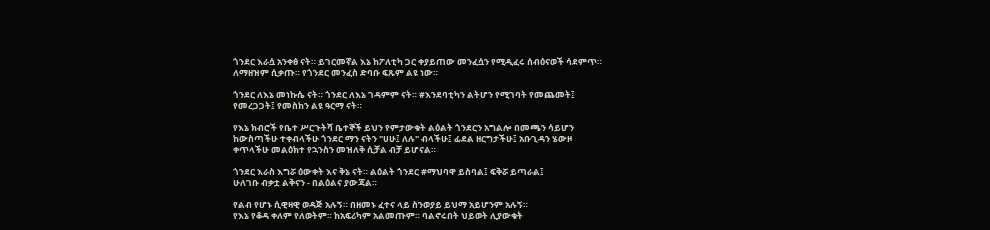ጎንደር እራሷ አንቀፅ ናት። ይገርመኛል እኔ ከፖለቲካ ጋር ቀያይጠው መንፈሷን የሚዲፈሩ ሰብዕናወች ሳደምጥ።
ለማዘዝም ሲቃጡ። የጎንደር መንፈስ ድባቡ ፍጹም ልዩ ነው።

ጎንደር ለእኔ መነኩሴ ናት። ጎንደር ለእኔ ገዳምም ናት። #እንደባቲካን ልትሆን የሚገባት የመጨመት፤
የመረጋጋት፤ የመስከን ልዩ ዓርማ ናት።

የእኔ ክብሮች የቤተ ሥርጉትሻ ቤተኞች ይህን የምታውቁት ልዕልት ጎንደርን አግልሎ በመጫን ሳይሆን
ከውስጣችሁ ተቀብላችሁ ጎንደር ማን ናትን "ሀሁ፤ ለሉ" ብላችሁ፤ ፊደል ዘርግታችሁ፤ አቡጊዳን ሄውዞ
ቀጥላችሁ መልዕክተ የኋንስን መዝለቅ ሲቻል ብቻ ይሆናል።

ጎንደር እራስ እግሯ ዕውቀት እና ቅኔ ናት። ልዕልት ጎንደር #ማህባዋ ይስባል፤ ፍቅሯ ይጣራል፤
ሁለገቡ ብቃቷ ልቅናን - በልዕልና ያውጃል።

የልብ የሆኑ ሲዊዛዊ ወዳጅ አሉኝ። በዘመኑ ፈተና ላይ ስንወያይ ይህማ አይሆንም አሉኝ።
የእኔ የቆዳ ቀለም የለወትም። ከአፍሪካም አልመጡም። ባልኖሩበት ህይወት ሊያውቁት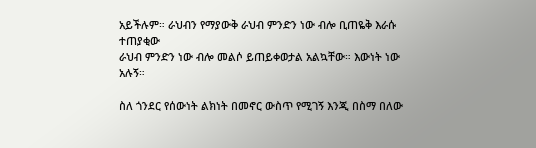አይችሉም። ራህብን የማያውቅ ራህብ ምንድን ነው ብሎ ቢጠዬቅ እራሱ ተጠያቂው
ራህብ ምንድን ነው ብሎ መልሶ ይጠይቀወታል አልኳቸው። እውነት ነው አሉኝ።

ስለ ጎንደር የሰውነት ልክነት በመኖር ውስጥ የሚገኝ እንጂ በስማ በለው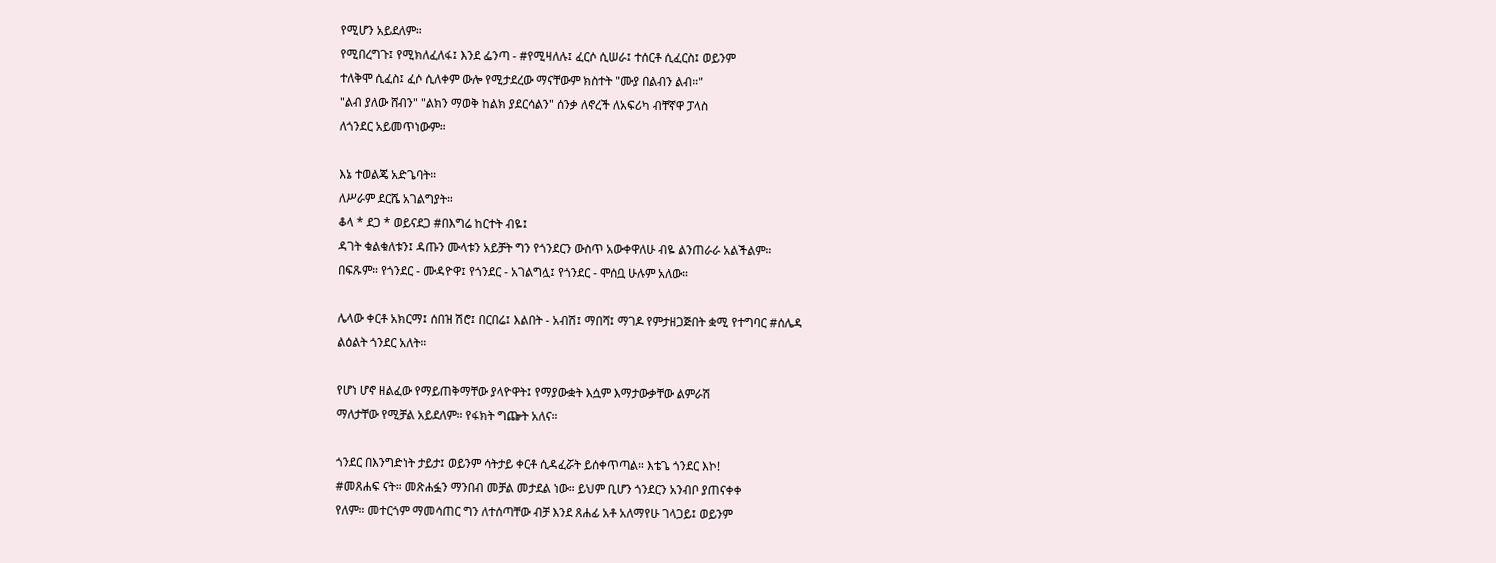የሚሆን አይደለም።
የሚበረግጉ፤ የሚክለፈለፋ፤ እንደ ፌንጣ - #የሚዛለሉ፤ ፈርሶ ሲሠራ፤ ተሰርቶ ሲፈርስ፤ ወይንም
ተለቅሞ ሲፈስ፤ ፈሶ ሲለቀም ውሎ የሚታደረው ማናቸውም ክስተት "ሙያ በልብን ልብ።"
"ልብ ያለው ሸብን" "ልክን ማወቅ ከልክ ያደርሳልን" ሰንቃ ለኖረች ለአፍሪካ ብቸኛዋ ፓላስ
ለጎንደር አይመጥነውም።

እኔ ተወልጄ አድጌባት።
ለሥራም ደርሼ አገልግያት።
ቆላ * ደጋ * ወይናደጋ #በእግሬ ከርተት ብዬ፤
ዳገት ቁልቁለቱን፤ ዳጡን ሙላቱን አይቻት ግን የጎንደርን ውስጥ አውቀዋለሁ ብዬ ልንጠራራ አልችልም።
በፍጹም። የጎንደር - ሙዳዮዋ፤ የጎንደር - አገልግሏ፤ የጎንደር - ሞሰቧ ሁሉም አለው።

ሌላው ቀርቶ አክርማ፤ ሰበዝ ሽሮ፤ በርበሬ፤ እልበት - አብሽ፤ ማበሻ፤ ማገዶ የምታዘጋጅበት ቋሚ የተግባር #ሰሌዳ
ልዕልት ጎንደር አለት።

የሆነ ሆኖ ዘልፈው የማይጠቅማቸው ያላዮዋት፤ የማያውቋት እሷም እማታውቃቸው ልምራሽ
ማለታቸው የሚቻል አይደለም። የፋክት ግጬት አለና።

ጎንደር በእንግድነት ታይታ፤ ወይንም ሳትታይ ቀርቶ ሲዳፈሯት ይሰቀጥጣል። እቴጌ ጎንደር እኮ!
#መጸሐፍ ናት። መጽሐፏን ማንበብ መቻል መታደል ነው። ይህም ቢሆን ጎንደርን አንብቦ ያጠናቀቀ
የለም። መተርጎም ማመሳጠር ግን ለተሰጣቸው ብቻ እንደ ጸሐፊ አቶ አለማየሁ ገላጋይ፤ ወይንም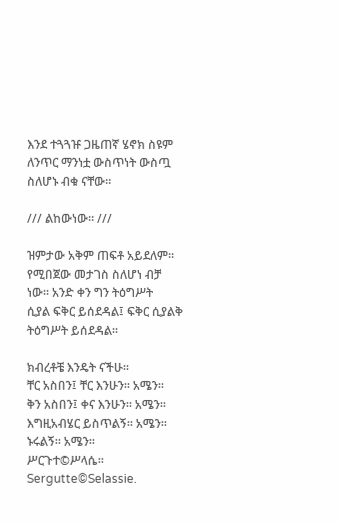እንደ ተጓጓዡ ጋዜጠኛ ሄኖክ ስዩም ለንጥር ማንነቷ ውስጥነት ውስጧ ስለሆኑ ብቁ ናቸው።

/// ልከውነው። ///

ዝምታው አቅም ጠፍቶ አይደለም። የሚበጀው መታገስ ስለሆነ ብቻ ነው። አንድ ቀን ግን ትዕግሥት
ሲያል ፍቅር ይሰደዳል፤ ፍቅር ሲያልቅ ትዕግሥት ይሰደዳል።

ክብረቶቼ እንዴት ናችሁ።
ቸር አስበን፤ ቸር እንሁን። አሜን።
ቅን አስበን፤ ቀና እንሁን። አሜን።
እግዚአብሄር ይስጥልኝ። አሜን።
ኑሩልኝ። አሜን።
ሥርጉተ©ሥላሴ።
Sergutte©Selassie.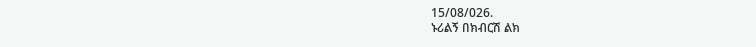15/08/026.
ኑሪልኝ በክብርሽ ልክ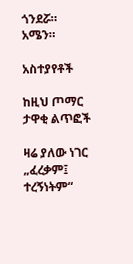ጎንደሯ። አሜን።

አስተያየቶች

ከዚህ ጦማር ታዋቂ ልጥፎች

ዛሬ ያለው ነገር „ፈረቃም፤ ተረኝነትም“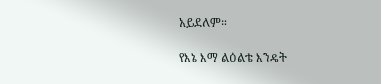አይደለም።

የእኔ እማ ልዕልቴ እንዴት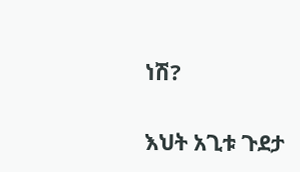ነሽ?

እህት አጊቱ ጉደታ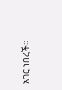አገር ነበረች።